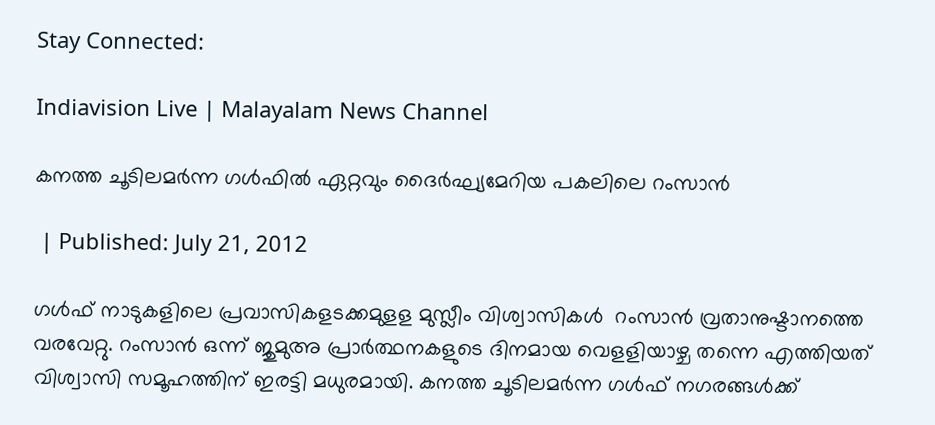Stay Connected:

Indiavision Live | Malayalam News Channel

കനത്ത ചൂടിലമര്‍ന്ന ഗള്‍ഫില്‍ ഏറ്റവും ദൈര്‍ഘ്യമേറിയ പകലിലെ റംസാന്‍

 | Published: July 21, 2012

ഗള്‍ഫ് നാടുകളിലെ പ്രവാസികളടക്കമുളള മുസ്ലീം വിശ്വാസികള്‍  റംസാന്‍ വ്രതാനുഷ്ടാനത്തെ വരവേറ്റു. റംസാന്‍ ഒന്ന് ജുമുഅ പ്രാര്‍ത്ഥനകളുടെ ദിനമായ വെളളിയാഴ്ച തന്നെ എത്തിയത് വിശ്വാസി സമൂഹത്തിന് ഇരട്ടി മധുരമായി. കനത്ത ചൂടിലമര്‍ന്ന ഗള്‍ഫ് നഗരങ്ങള്‍ക്ക്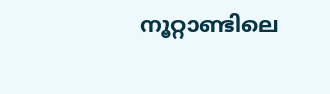നൂറ്റാണ്ടിലെ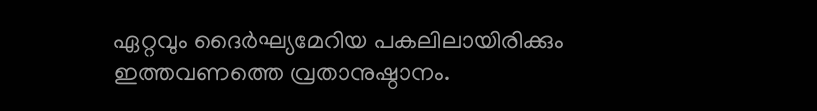ഏറ്റവും ദൈര്‍ഘ്യമേറിയ പകലിലായിരിക്കും ഇത്തവണത്തെ വ്രതാനുഷ്ഠാനം.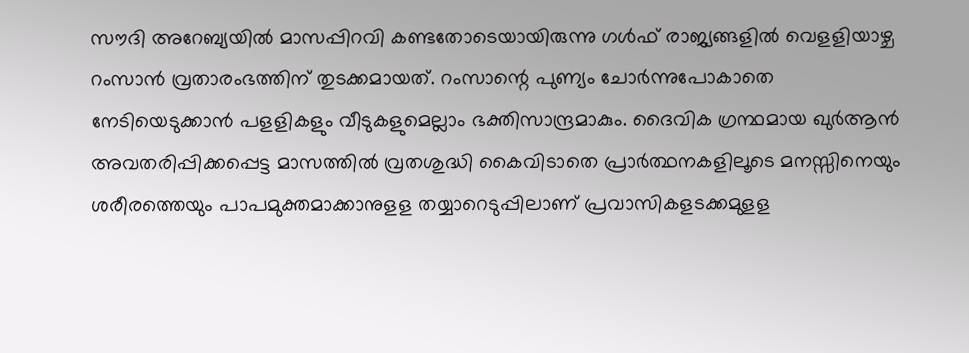സൗദി അറേബ്യയില്‍ മാസപ്പിറവി കണ്ടതോടെയായിരുന്നു ഗള്‍ഫ് രാജ്യങ്ങളില്‍ വെളളിയാഴ്ച റംസാന്‍ വ്രതാരംഭത്തിന് തുടക്കമായത്. റംസാന്റെ പുണ്യം ചോര്‍ന്നുപോകാതെ നേടിയെടുക്കാന്‍ പളളികളും വീടുകളുമെല്ലാം ഭക്തിസാന്ദ്രമാകും. ദൈവിക ഗ്രന്ഥമായ ഖുര്‍ആന്‍ അവതരിപ്പിക്കപ്പെട്ട മാസത്തില്‍ വ്രതശുദ്ധി കൈവിടാതെ പ്രാര്‍ത്ഥനകളിലൂടെ മനസ്സിനെയും ശരീരത്തെയും പാപമുക്തമാക്കാനുളള തയ്യാറെടുപ്പിലാണ് പ്രവാസികളടക്കമുളള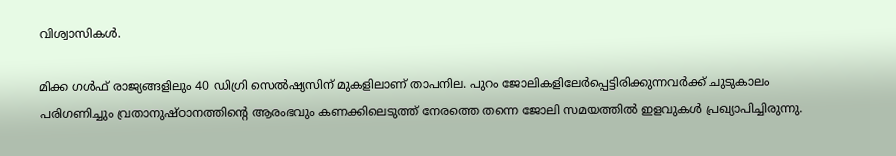വിശ്വാസികള്‍.

മിക്ക ഗള്‍ഫ് രാജ്യങ്ങളിലും 40 ഡിഗ്രി സെല്‍ഷ്യസിന് മുകളിലാണ് താപനില. പുറം ജോലികളിലേര്‍പ്പെട്ടിരിക്കുന്നവര്‍ക്ക് ചുടുകാലം പരിഗണിച്ചും വ്രതാനുഷ്ഠാനത്തിന്റെ ആരംഭവും കണക്കിലെടുത്ത് നേരത്തെ തന്നെ ജോലി സമയത്തില്‍ ഇളവുകള്‍ പ്രഖ്യാപിച്ചിരുന്നു.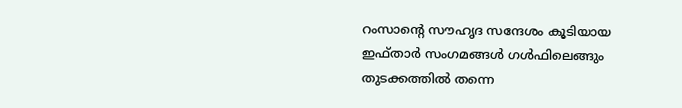റംസാന്റെ സൗഹൃദ സന്ദേശം കൂടിയായ ഇഫ്താര്‍ സംഗമങ്ങള്‍ ഗള്‍ഫിലെങ്ങും തുടക്കത്തില്‍ തന്നെ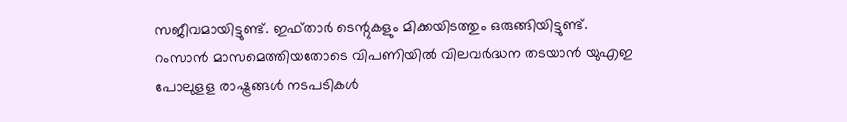സജീവമായിട്ടുണ്ട്. ഇഫ്താര്‍ ടെന്റുകളും മിക്കയിടത്തും ഒരുങ്ങിയിട്ടുണ്ട്. റംസാന്‍ മാസമെത്തിയതോടെ വിപണിയില്‍ വിലവര്‍ദ്ധന തടയാന്‍ യുഎഇ പോലുളള രാഷ്ട്രങ്ങള്‍ നടപടികള്‍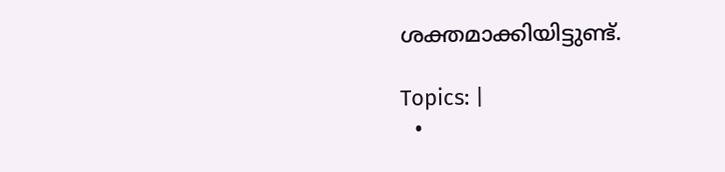ശക്തമാക്കിയിട്ടുണ്ട്.

Topics: |
  •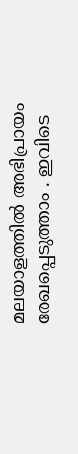മലയാളത്തില്‍ അഭിപ്രായം രേഖപ്പെടുത്താം . ഇവിടെ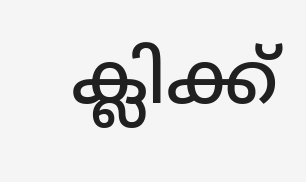ക്ലിക്ക്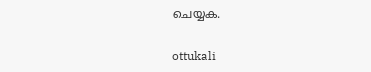ചെയ്യക.

ottukali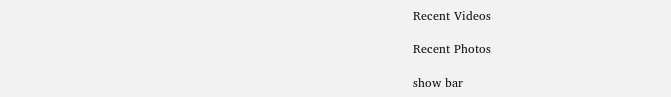Recent Videos

Recent Photos

show bar